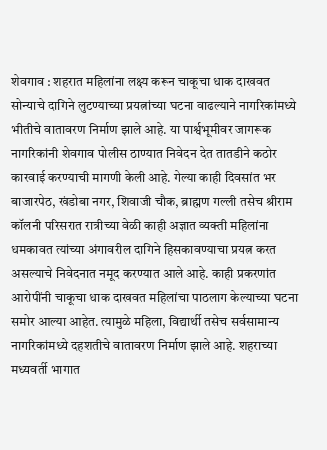शेवगाव : शहरात महिलांना लक्ष्य करून चाकूचा धाक दाखवत सोन्याचे दागिने लुटण्याच्या प्रयत्नांच्या घटना वाढल्याने नागरिकांमध्ये भीतीचे वातावरण निर्माण झाले आहे. या पार्श्वभूमीवर जागरूक नागरिकांनी शेवगाव पोलीस ठाण्यात निवेदन देत तातडीने कठोर कारवाई करण्याची मागणी केली आहे. गेल्या काही दिवसांत भर बाजारपेठ, खंडोबा नगर, शिवाजी चौक, ब्राह्मण गल्ली तसेच श्रीराम कॉलनी परिसरात रात्रीच्या वेळी काही अज्ञात व्यक्ती महिलांना धमकावत त्यांच्या अंगावरील दागिने हिसकावण्याचा प्रयत्न करत असल्याचे निवेदनात नमूद करण्यात आले आहे. काही प्रकरणांत आरोपींनी चाकूचा धाक दाखवत महिलांचा पाठलाग केल्याच्या घटना समोर आल्या आहेत. त्यामुळे महिला, विद्यार्थी तसेच सर्वसामान्य नागरिकांमध्ये दहशतीचे वातावरण निर्माण झाले आहे. शहराच्या मध्यवर्ती भागात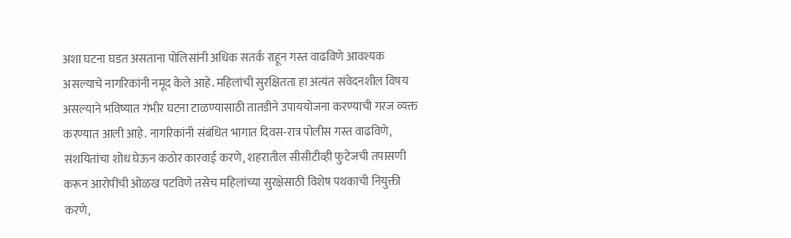अशा घटना घडत असताना पोलिसांनी अधिक सतर्क राहून गस्त वाढविणे आवश्यक असल्याचे नागरिकांनी नमूद केले आहे. महिलांची सुरक्षितता हा अत्यंत संवेदनशील विषय असल्याने भविष्यात गंभीर घटना टाळण्यासाठी तातडीने उपाययोजना करण्याची गरज व्यक्त करण्यात आली आहे. नागरिकांनी संबंधित भागात दिवस-रात्र पोलीस गस्त वाढविणे, संशयितांचा शोध घेऊन कठोर कारवाई करणे, शहरातील सीसीटीव्ही फुटेजची तपासणी करून आरोपींची ओळख पटविणे तसेच महिलांच्या सुरक्षेसाठी विशेष पथकाची नियुक्ती करणे,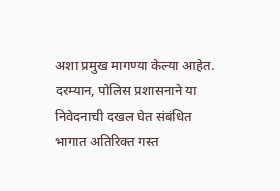अशा प्रमुख मागण्या केल्या आहेत. दरम्यान, पोलिस प्रशासनाने या निवेदनाची दखल घेत संबंधित भागात अतिरिक्त गस्त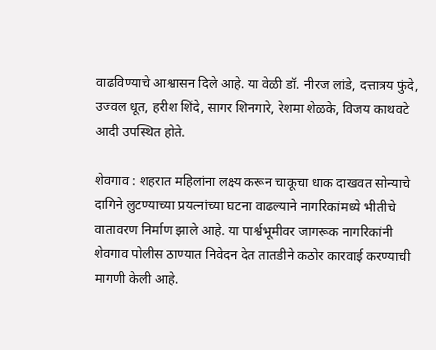वाढविण्याचे आश्वासन दिले आहे. या वेळी डॉ. नीरज लांडे, दत्तात्रय फुंदे, उज्वल धूत, हरीश शिंदे, सागर शिनगारे, रेशमा शेळके, विजय काथवटे आदी उपस्थित होते.

शेवगाव : शहरात महिलांना लक्ष्य करून चाकूचा धाक दाखवत सोन्याचे दागिने लुटण्याच्या प्रयत्नांच्या घटना वाढल्याने नागरिकांमध्ये भीतीचे वातावरण निर्माण झाले आहे. या पार्श्वभूमीवर जागरूक नागरिकांनी शेवगाव पोलीस ठाण्यात निवेदन देत तातडीने कठोर कारवाई करण्याची मागणी केली आहे.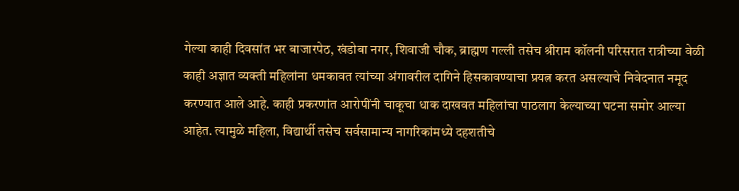गेल्या काही दिवसांत भर बाजारपेठ, खंडोबा नगर, शिवाजी चौक, ब्राह्मण गल्ली तसेच श्रीराम कॉलनी परिसरात रात्रीच्या वेळी काही अज्ञात व्यक्ती महिलांना धमकावत त्यांच्या अंगावरील दागिने हिसकावण्याचा प्रयत्न करत असल्याचे निवेदनात नमूद करण्यात आले आहे. काही प्रकरणांत आरोपींनी चाकूचा धाक दाखवत महिलांचा पाठलाग केल्याच्या घटना समोर आल्या आहेत. त्यामुळे महिला, विद्यार्थी तसेच सर्वसामान्य नागरिकांमध्ये दहशतीचे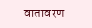वातावरण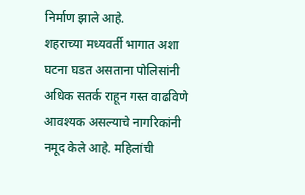निर्माण झाले आहे.
शहराच्या मध्यवर्ती भागात अशा घटना घडत असताना पोलिसांनी अधिक सतर्क राहून गस्त वाढविणे आवश्यक असल्याचे नागरिकांनी नमूद केले आहे. महिलांची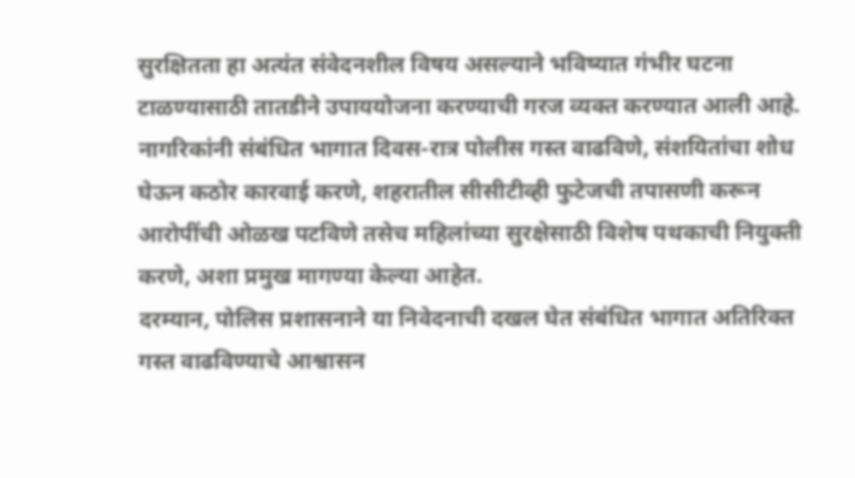सुरक्षितता हा अत्यंत संवेदनशील विषय असल्याने भविष्यात गंभीर घटना टाळण्यासाठी तातडीने उपाययोजना करण्याची गरज व्यक्त करण्यात आली आहे.
नागरिकांनी संबंधित भागात दिवस-रात्र पोलीस गस्त वाढविणे, संशयितांचा शोध घेऊन कठोर कारवाई करणे, शहरातील सीसीटीव्ही फुटेजची तपासणी करून आरोपींची ओळख पटविणे तसेच महिलांच्या सुरक्षेसाठी विशेष पथकाची नियुक्ती करणे, अशा प्रमुख मागण्या केल्या आहेत.
दरम्यान, पोलिस प्रशासनाने या निवेदनाची दखल घेत संबंधित भागात अतिरिक्त गस्त वाढविण्याचे आश्वासन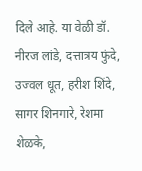दिले आहे. या वेळी डॉ. नीरज लांडे, दत्तात्रय फुंदे, उज्वल धूत, हरीश शिंदे, सागर शिनगारे, रेशमा शेळके,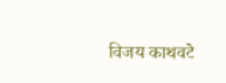विजय काथवटे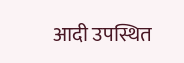आदी उपस्थित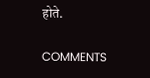होते.

COMMENTS